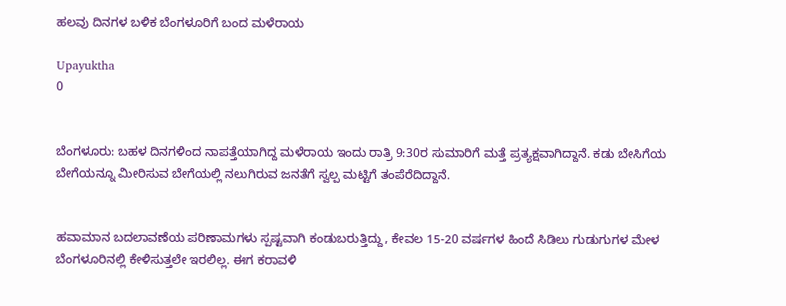ಹಲವು ದಿನಗಳ ಬಳಿಕ ಬೆಂಗಳೂರಿಗೆ ಬಂದ ಮಳೆರಾಯ

Upayuktha
0


ಬೆಂಗಳೂರು: ಬಹಳ ದಿನಗಳಿಂದ ನಾಪತ್ತೆಯಾಗಿದ್ದ ಮಳೆರಾಯ ಇಂದು ರಾತ್ರಿ 9:30ರ ಸುಮಾರಿಗೆ ಮತ್ತೆ ಪ್ರತ್ಯಕ್ಷವಾಗಿದ್ದಾನೆ. ಕಡು ಬೇಸಿಗೆಯ ಬೇಗೆಯನ್ನೂ ಮೀರಿಸುವ ಬೇಗೆಯಲ್ಲಿ ನಲುಗಿರುವ ಜನತೆಗೆ ಸ್ವಲ್ಪ ಮಟ್ಟಿಗೆ ತಂಪೆರೆದಿದ್ದಾನೆ.


ಹವಾಮಾನ ಬದಲಾವಣೆಯ ಪರಿಣಾಮಗಳು ಸ್ಪಷ್ಟವಾಗಿ ಕಂಡುಬರುತ್ತಿದ್ದು, ಕೇವಲ 15-20 ವರ್ಷಗಳ ಹಿಂದೆ ಸಿಡಿಲು ಗುಡುಗುಗಳ ಮೇಳ ಬೆಂಗಳೂರಿನಲ್ಲಿ ಕೇಳಿಸುತ್ತಲೇ ಇರಲಿಲ್ಲ. ಈಗ ಕರಾವಳಿ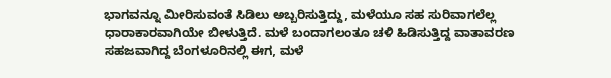ಭಾಗವನ್ನೂ ಮೀರಿಸುವಂತೆ ಸಿಡಿಲು ಅಬ್ಬರಿಸುತ್ತಿದ್ದು, ಮಳೆಯೂ ಸಹ ಸುರಿವಾಗಲೆಲ್ಲ ಧಾರಾಕಾರವಾಗಿಯೇ ಬೀಳುತ್ತಿದೆ. ಮಳೆ ಬಂದಾಗಲಂತೂ ಚಳಿ ಹಿಡಿಸುತ್ತಿದ್ದ ವಾತಾವರಣ ಸಹಜವಾಗಿದ್ದ ಬೆಂಗಳೂರಿನಲ್ಲಿ ಈಗ, ಮಳೆ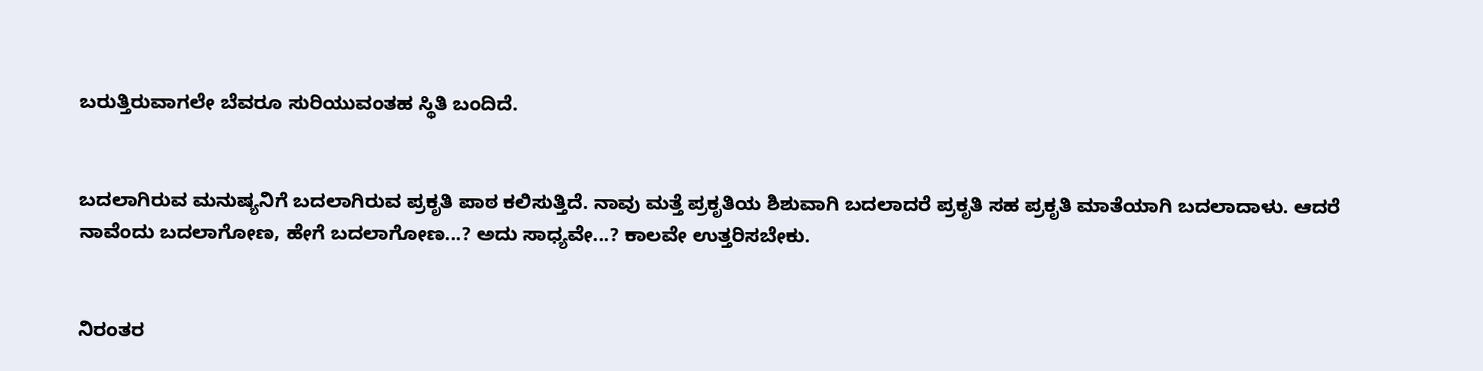ಬರುತ್ತಿರುವಾಗಲೇ ಬೆವರೂ ಸುರಿಯುವಂತಹ ಸ್ಥಿತಿ ಬಂದಿದೆ.


ಬದಲಾಗಿರುವ ಮನುಷ್ಯನಿಗೆ ಬದಲಾಗಿರುವ ಪ್ರಕೃತಿ ಪಾಠ ಕಲಿಸುತ್ತಿದೆ. ನಾವು ಮತ್ತೆ ಪ್ರಕೃತಿಯ ಶಿಶುವಾಗಿ ಬದಲಾದರೆ ಪ್ರಕೃತಿ ಸಹ ಪ್ರಕೃತಿ ಮಾತೆಯಾಗಿ ಬದಲಾದಾಳು. ಆದರೆ ನಾವೆಂದು ಬದಲಾಗೋಣ, ಹೇಗೆ ಬದಲಾಗೋಣ...? ಅದು ಸಾಧ್ಯವೇ...? ಕಾಲವೇ ಉತ್ತರಿಸಬೇಕು.


ನಿರಂತರ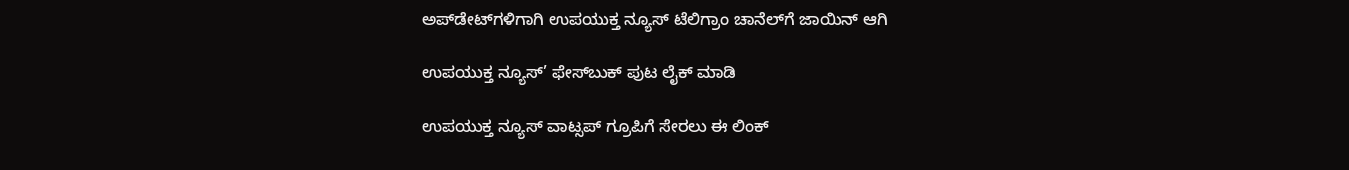ಅಪ್‌ಡೇಟ್‌ಗಳಿಗಾಗಿ ಉಪಯುಕ್ತ ನ್ಯೂಸ್‌ ಟೆಲಿಗ್ರಾಂ ಚಾನೆಲ್‌ಗೆ ಜಾಯಿನ್‌ ಆಗಿ

ಉಪಯುಕ್ತ ನ್ಯೂಸ್‌’ ಫೇಸ್‌ಬುಕ್ ಪುಟ ಲೈಕ್ ಮಾಡಿ

ಉಪಯುಕ್ತ ನ್ಯೂಸ್‌ ವಾಟ್ಸಪ್‌ ಗ್ರೂಪಿಗೆ ಸೇರಲು ಈ ಲಿಂಕ್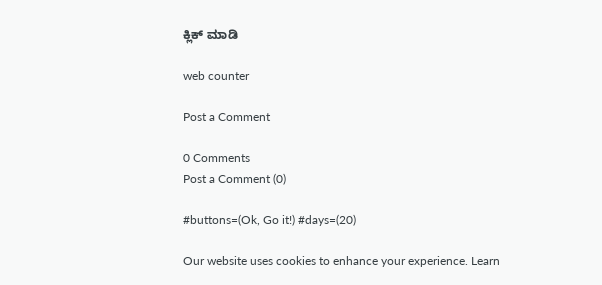ಕ್ಲಿಕ್ ಮಾಡಿ

web counter

Post a Comment

0 Comments
Post a Comment (0)

#buttons=(Ok, Go it!) #days=(20)

Our website uses cookies to enhance your experience. Learn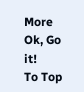More
Ok, Go it!
To Top